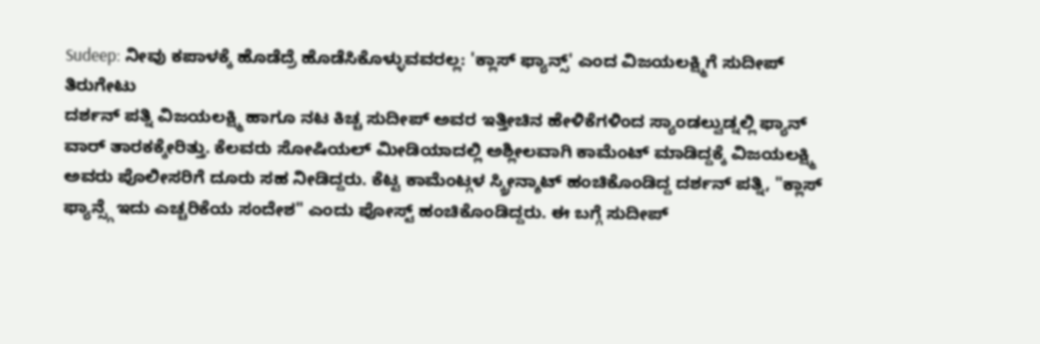Sudeep: ನೀವು ಕಪಾಳಕ್ಕೆ ಹೊಡೆದ್ರೆ ಹೊಡೆಸಿಕೊಳ್ಳುವವರಲ್ಲ: 'ಕ್ಲಾಸ್ ಫ್ಯಾನ್ಸ್' ಎಂದ ವಿಜಯಲಕ್ಷ್ಮಿಗೆ ಸುದೀಪ್ ತಿರುಗೇಟು
ದರ್ಶನ್ ಪತ್ನಿ ವಿಜಯಲಕ್ಷ್ಮಿ ಹಾಗೂ ನಟ ಕಿಚ್ಚ ಸುದೀಪ್ ಅವರ ಇತ್ತೀಚಿನ ಹೇಳಿಕೆಗಳಿಂದ ಸ್ಯಾಂಡಲ್ವುಡ್ನಲ್ಲಿ ಫ್ಯಾನ್ ವಾರ್ ತಾರಕಕ್ಕೇರಿತ್ತು. ಕೆಲವರು ಸೋಷಿಯಲ್ ಮೀಡಿಯಾದಲ್ಲಿ ಅಶ್ಲೀಲವಾಗಿ ಕಾಮೆಂಟ್ ಮಾಡಿದ್ದಕ್ಕೆ ವಿಜಯಲಕ್ಷ್ಮಿ ಅವರು ಪೊಲೀಸರಿಗೆ ದೂರು ಸಹ ನೀಡಿದ್ದರು. ಕೆಟ್ಟ ಕಾಮೆಂಟ್ಗಳ ಸ್ಕ್ರೀನ್ಶಾಟ್ ಹಂಚಿಕೊಂಡಿದ್ದ ದರ್ಶನ್ ಪತ್ನಿ, "ಕ್ಲಾಸ್ ಫ್ಯಾನ್ಸ್ಗೆ ಇದು ಎಚ್ಚರಿಕೆಯ ಸಂದೇಶ" ಎಂದು ಪೋಸ್ಟ್ ಹಂಚಿಕೊಂಡಿದ್ದರು. ಈ ಬಗ್ಗೆ ಸುದೀಪ್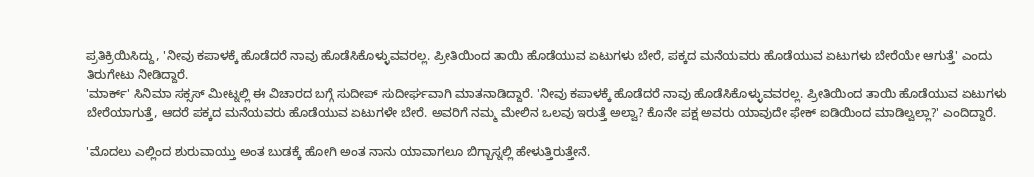ಪ್ರತಿಕ್ರಿಯಿಸಿದ್ದು, 'ನೀವು ಕಪಾಳಕ್ಕೆ ಹೊಡೆದರೆ ನಾವು ಹೊಡೆಸಿಕೊಳ್ಳುವವರಲ್ಲ. ಪ್ರೀತಿಯಿಂದ ತಾಯಿ ಹೊಡೆಯುವ ಏಟುಗಳು ಬೇರೆ, ಪಕ್ಕದ ಮನೆಯವರು ಹೊಡೆಯುವ ಏಟುಗಳು ಬೇರೆಯೇ ಆಗುತ್ತೆ' ಎಂದು ತಿರುಗೇಟು ನೀಡಿದ್ದಾರೆ.
'ಮಾರ್ಕ್' ಸಿನಿಮಾ ಸಕ್ಸಸ್ ಮೀಟ್ನಲ್ಲಿ ಈ ವಿಚಾರದ ಬಗ್ಗೆ ಸುದೀಪ್ ಸುದೀರ್ಘವಾಗಿ ಮಾತನಾಡಿದ್ದಾರೆ. 'ನೀವು ಕಪಾಳಕ್ಕೆ ಹೊಡೆದರೆ ನಾವು ಹೊಡೆಸಿಕೊಳ್ಳುವವರಲ್ಲ. ಪ್ರೀತಿಯಿಂದ ತಾಯಿ ಹೊಡೆಯುವ ಏಟುಗಳು ಬೇರೆಯಾಗುತ್ತೆ, ಆದರೆ ಪಕ್ಕದ ಮನೆಯವರು ಹೊಡೆಯುವ ಏಟುಗಳೇ ಬೇರೆ. ಅವರಿಗೆ ನಮ್ಮ ಮೇಲಿನ ಒಲವು ಇರುತ್ತೆ ಅಲ್ವಾ? ಕೊನೇ ಪಕ್ಷ ಅವರು ಯಾವುದೇ ಫೇಕ್ ಐಡಿಯಿಂದ ಮಾಡಿಲ್ವಲ್ಲಾ?' ಎಂದಿದ್ದಾರೆ.

'ಮೊದಲು ಎಲ್ಲಿಂದ ಶುರುವಾಯ್ತು ಅಂತ ಬುಡಕ್ಕೆ ಹೋಗಿ ಅಂತ ನಾನು ಯಾವಾಗಲೂ ಬಿಗ್ಬಾಸ್ನಲ್ಲಿ ಹೇಳುತ್ತಿರುತ್ತೇನೆ.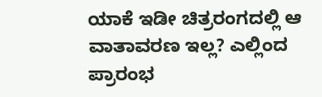ಯಾಕೆ ಇಡೀ ಚಿತ್ರರಂಗದಲ್ಲಿ ಆ ವಾತಾವರಣ ಇಲ್ಲ? ಎಲ್ಲಿಂದ ಪ್ರಾರಂಭ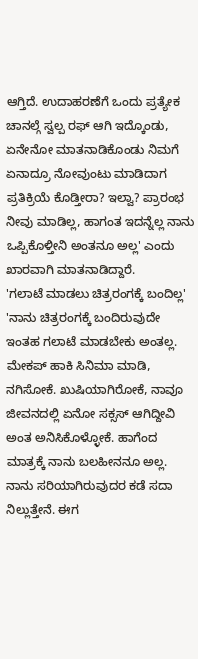ಆಗ್ತಿದೆ. ಉದಾಹರಣೆಗೆ ಒಂದು ಪ್ರತ್ಯೇಕ ಚಾನಲ್ಗೆ ಸ್ವಲ್ಪ ರಫ್ ಆಗಿ ಇದ್ಕೊಂಡು, ಏನೇನೋ ಮಾತನಾಡಿಕೊಂಡು ನಿಮಗೆ ಏನಾದ್ರೂ ನೋವುಂಟು ಮಾಡಿದಾಗ ಪ್ರತಿಕ್ರಿಯೆ ಕೊಡ್ತೀರಾ? ಇಲ್ವಾ? ಪ್ರಾರಂಭ ನೀವು ಮಾಡಿಲ್ಲ, ಹಾಗಂತ ಇದನ್ನೆಲ್ಲ ನಾನು ಒಪ್ಪಿಕೊಳ್ತೀನಿ ಅಂತನೂ ಅಲ್ಲ' ಎಂದು ಖಾರವಾಗಿ ಮಾತನಾಡಿದ್ದಾರೆ.
'ಗಲಾಟೆ ಮಾಡಲು ಚಿತ್ರರಂಗಕ್ಕೆ ಬಂದಿಲ್ಲ'
'ನಾನು ಚಿತ್ರರಂಗಕ್ಕೆ ಬಂದಿರುವುದೇ ಇಂತಹ ಗಲಾಟೆ ಮಾಡಬೇಕು ಅಂತಲ್ಲ. ಮೇಕಪ್ ಹಾಕಿ ಸಿನಿಮಾ ಮಾಡಿ, ನಗಿಸೋಕೆ. ಖುಷಿಯಾಗಿರೋಕೆ, ನಾವೂ ಜೀವನದಲ್ಲಿ ಏನೋ ಸಕ್ಸಸ್ ಆಗಿದ್ದೀವಿ ಅಂತ ಅನಿಸಿಕೊಳ್ಳೋಕೆ. ಹಾಗೆಂದ ಮಾತ್ರಕ್ಕೆ ನಾನು ಬಲಹೀನನೂ ಅಲ್ಲ. ನಾನು ಸರಿಯಾಗಿರುವುದರ ಕಡೆ ಸದಾ ನಿಲ್ಲುತ್ತೇನೆ. ಈಗ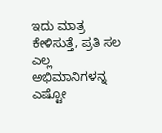ಇದು ಮಾತ್ರ ಕೇಳಿಸುತ್ತೆ, ಪ್ರತಿ ಸಲ ಎಲ್ಲ ಅಭಿಮಾನಿಗಳನ್ನ ಎಷ್ಟೋ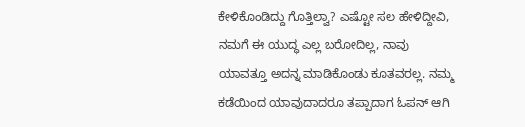ಕೇಳಿಕೊಂಡಿದ್ದು ಗೊತ್ತಿಲ್ವಾ? ಎಷ್ಟೋ ಸಲ ಹೇಳಿದ್ದೀವಿ, ನಮಗೆ ಈ ಯುದ್ಧ ಎಲ್ಲ ಬರೋದಿಲ್ಲ, ನಾವು ಯಾವತ್ತೂ ಅದನ್ನ ಮಾಡಿಕೊಂಡು ಕೂತವರಲ್ಲ. ನಮ್ಮ ಕಡೆಯಿಂದ ಯಾವುದಾದರೂ ತಪ್ಪಾದಾಗ ಓಪನ್ ಆಗಿ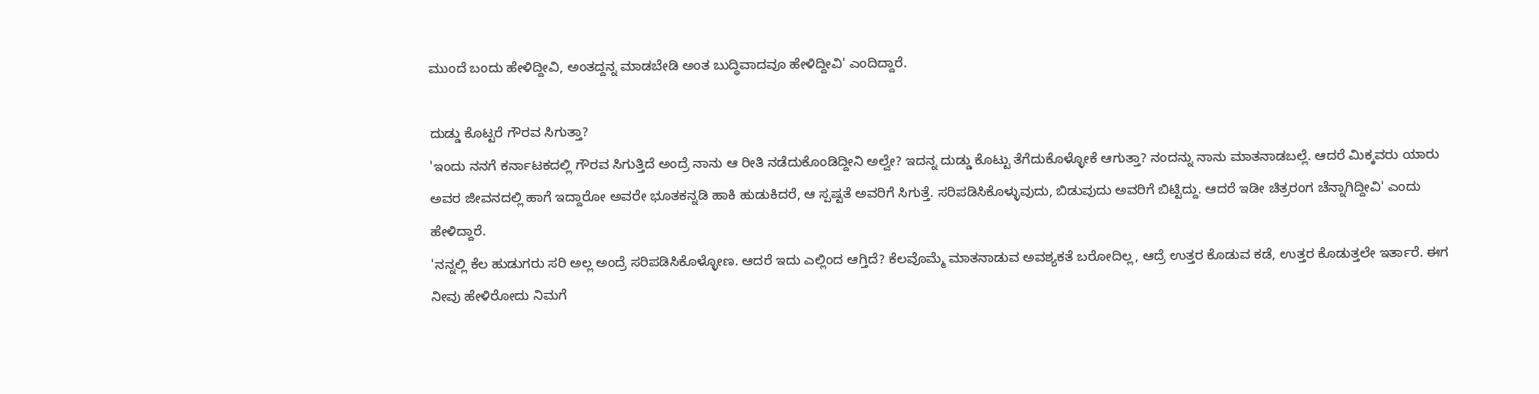ಮುಂದೆ ಬಂದು ಹೇಳಿದ್ದೀವಿ, ಅಂತದ್ದನ್ನ ಮಾಡಬೇಡಿ ಅಂತ ಬುದ್ಧಿವಾದವೂ ಹೇಳಿದ್ದೀವಿ' ಎಂದಿದ್ದಾರೆ.

ದುಡ್ಡು ಕೊಟ್ಟರೆ ಗೌರವ ಸಿಗುತ್ತಾ?
'ಇಂದು ನನಗೆ ಕರ್ನಾಟಕದಲ್ಲಿ ಗೌರವ ಸಿಗುತ್ತಿದೆ ಅಂದ್ರೆ ನಾನು ಆ ರೀತಿ ನಡೆದುಕೊಂಡಿದ್ದೀನಿ ಅಲ್ವೇ? ಇದನ್ನ ದುಡ್ಡು ಕೊಟ್ಟು ತೆಗೆದುಕೊಳ್ಳೋಕೆ ಆಗುತ್ತಾ? ನಂದನ್ನು ನಾನು ಮಾತನಾಡಬಲ್ಲೆ. ಆದರೆ ಮಿಕ್ಕವರು ಯಾರು ಅವರ ಜೀವನದಲ್ಲಿ ಹಾಗೆ ಇದ್ದಾರೋ ಅವರೇ ಭೂತಕನ್ನಡಿ ಹಾಕಿ ಹುಡುಕಿದರೆ, ಆ ಸ್ಪಷ್ಟತೆ ಅವರಿಗೆ ಸಿಗುತ್ತೆ. ಸರಿಪಡಿಸಿಕೊಳ್ಳುವುದು, ಬಿಡುವುದು ಅವರಿಗೆ ಬಿಟ್ಟಿದ್ದು. ಆದರೆ ಇಡೀ ಚಿತ್ರರಂಗ ಚೆನ್ನಾಗಿದ್ದೀವಿ' ಎಂದು ಹೇಳಿದ್ದಾರೆ.
'ನನ್ನಲ್ಲಿ ಕೆಲ ಹುಡುಗರು ಸರಿ ಅಲ್ಲ ಅಂದ್ರೆ ಸರಿಪಡಿಸಿಕೊಳ್ಳೋಣ. ಆದರೆ ಇದು ಎಲ್ಲಿಂದ ಆಗ್ತಿದೆ? ಕೆಲವೊಮ್ಮೆ ಮಾತನಾಡುವ ಅವಶ್ಯಕತೆ ಬರೋದಿಲ್ಲ, ಆದ್ರೆ ಉತ್ತರ ಕೊಡುವ ಕಡೆ, ಉತ್ತರ ಕೊಡುತ್ತಲೇ ಇರ್ತಾರೆ. ಈಗ ನೀವು ಹೇಳಿರೋದು ನಿಮಗೆ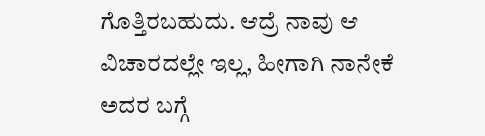ಗೊತ್ತಿರಬಹುದು. ಆದ್ರೆ ನಾವು ಆ ವಿಚಾರದಲ್ಲೇ ಇಲ್ಲ, ಹೀಗಾಗಿ ನಾನೇಕೆ ಅದರ ಬಗ್ಗೆ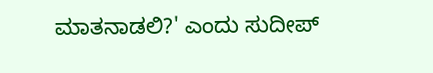ಮಾತನಾಡಲಿ?' ಎಂದು ಸುದೀಪ್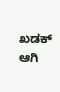ಖಡಕ್ ಆಗಿ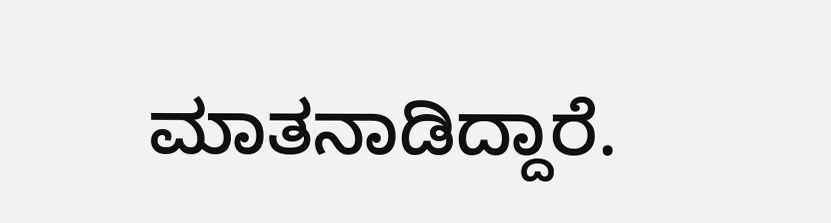ಮಾತನಾಡಿದ್ದಾರೆ.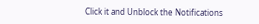Click it and Unblock the Notifications